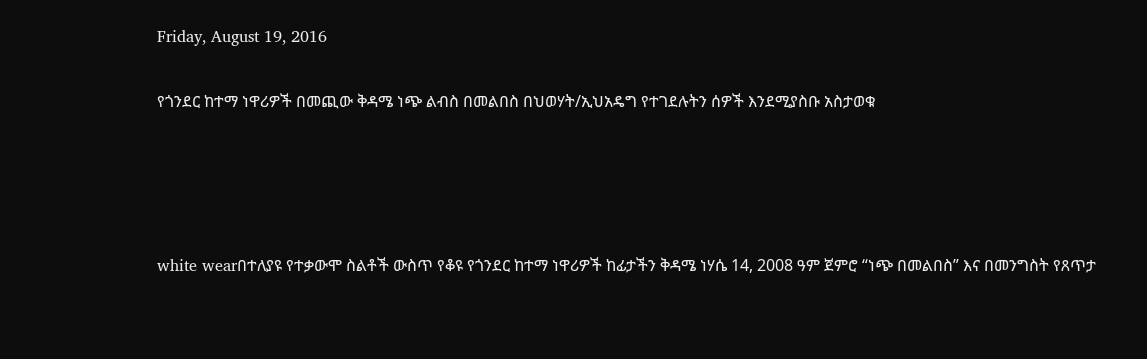Friday, August 19, 2016

የጎንደር ከተማ ነዋሪዎች በመጪው ቅዳሜ ነጭ ልብስ በመልበስ በህወሃት/ኢህአዴግ የተገደሉትን ሰዎች እንደሚያስቡ አስታወቁ




white wearበተለያዩ የተቃውሞ ስልቶች ውስጥ የቆዩ የጎንደር ከተማ ነዋሪዎች ከፊታችን ቅዳሜ ነሃሴ 14, 2008 ዓም ጀምሮ “ነጭ በመልበስ” እና በመንግስት የጸጥታ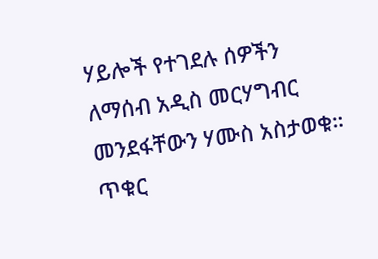ሃይሎች የተገደሉ ሰዎችን ለማሰብ አዲስ መርሃግብር መንደፋቸውን ሃሙስ አስታወቁ።
ጥቁር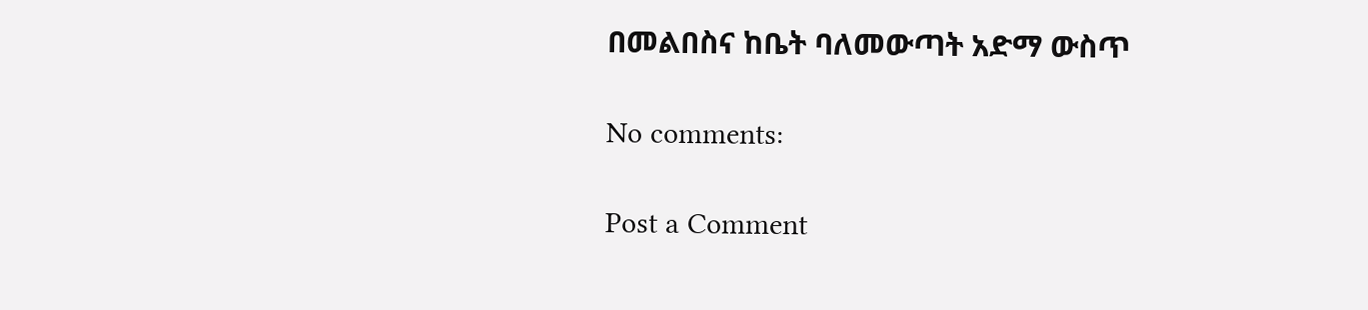በመልበስና ከቤት ባለመውጣት አድማ ውስጥ

No comments:

Post a Comment